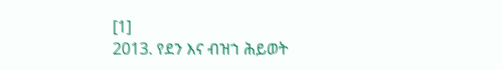[1]
2013. የደን እና ብዝኀ ሕይወት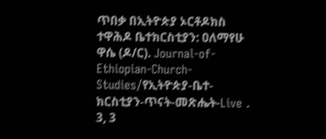ጥበቃ በኢትዮጵያ ኦርቶዶክስ ተዋሕዶ ቤተክርስቲያን: ዐለማየሁ ዋሴ (ዶ/ር). Journal-of-Ethiopian-Church-Studies/የኢትዮጵያ-ቤተ-ክርስቲያን-ጥናት-መጽሔት-Live . 3, 3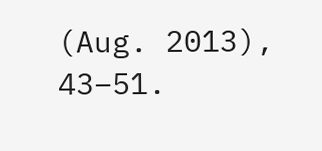(Aug. 2013), 43–51.